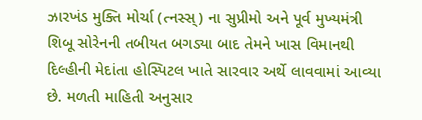ઝારખંડ મુક્તિ મોર્ચા (ત્નસ્સ્) ના સુપ્રીમો અને પૂર્વ મુખ્યમંત્રી શિબૂ સોરેનની તબીયત બગડ્યા બાદ તેમને ખાસ વિમાનથી દિલ્હીની મેદાંતા હોસ્પિટલ ખાતે સારવાર અર્થે લાવવામાં આવ્યા છે. મળતી માહિતી અનુસાર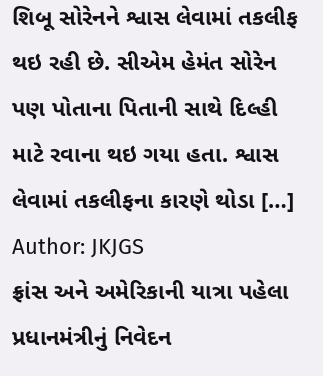શિબૂ સોરેનને શ્વાસ લેવામાં તકલીફ થઇ રહી છે. સીએમ હેમંત સોરેન પણ પોતાના પિતાની સાથે દિલ્હી માટે રવાના થઇ ગયા હતા. શ્વાસ લેવામાં તકલીફના કારણે થોડા […]
Author: JKJGS
ફ્રાંસ અને અમેરિકાની યાત્રા પહેલા પ્રધાનમંત્રીનું નિવેદન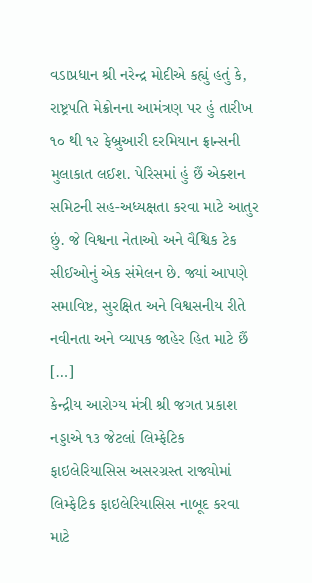વડાપ્રધાન શ્રી નરેન્દ્ર મોદીએ કહ્યું હતું કે, રાષ્ટ્રપતિ મેક્રોનના આમંત્રણ પર હું તારીખ ૧૦ થી ૧૨ ફેબ્રુઆરી દરમિયાન ફ્રાન્સની મુલાકાત લઈશ. પેરિસમાં હું છૈં એક્શન સમિટની સહ-અધ્યક્ષતા કરવા માટે આતુર છું. જે વિશ્વના નેતાઓ અને વૈશ્વિક ટેક સીઈઓનું એક સંમેલન છે. જ્યાં આપણે સમાવિષ્ટ, સુરક્ષિત અને વિશ્વસનીય રીતે નવીનતા અને વ્યાપક જાહેર હિત માટે છૈં […]
કેન્દ્રીય આરોગ્ય મંત્રી શ્રી જગત પ્રકાશ નડ્ડાએ ૧૩ જેટલાં લિમ્ફેટિક ફાઇલેરિયાસિસ અસરગ્રસ્ત રાજ્યોમાં લિમ્ફેટિક ફાઇલેરિયાસિસ નાબૂદ કરવા માટે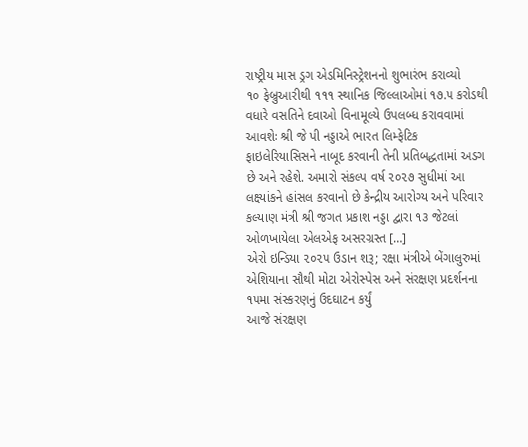રાષ્ટ્રીય માસ ડ્રગ એડમિનિસ્ટ્રેશનનો શુભારંભ કરાવ્યો
૧૦ ફેબ્રુઆરીથી ૧૧૧ સ્થાનિક જિલ્લાઓમાં ૧૭.૫ કરોડથી વધારે વસતિને દવાઓ વિનામૂલ્યે ઉપલબ્ધ કરાવવામાં આવશેઃ શ્રી જે પી નડ્ડાએ ભારત લિમ્ફેટિક ફાઇલેરિયાસિસને નાબૂદ કરવાની તેની પ્રતિબદ્ધતામાં અડગ છે અને રહેશે. અમારો સંકલ્પ વર્ષ ૨૦૨૭ સુધીમાં આ લક્ષ્યાંકને હાંસલ કરવાનો છે કેન્દ્રીય આરોગ્ય અને પરિવાર કલ્યાણ મંત્રી શ્રી જગત પ્રકાશ નડ્ડા દ્વારા ૧૩ જેટલાં ઓળખાયેલા એલએફ અસરગ્રસ્ત […]
એરો ઇન્ડિયા ૨૦૨૫ ઉડાન શરૂ; રક્ષા મંત્રીએ બેંગાલુરુમાં એશિયાના સૌથી મોટા એરોસ્પેસ અને સંરક્ષણ પ્રદર્શનના ૧૫મા સંસ્કરણનું ઉદઘાટન કર્યું
આજે સંરક્ષણ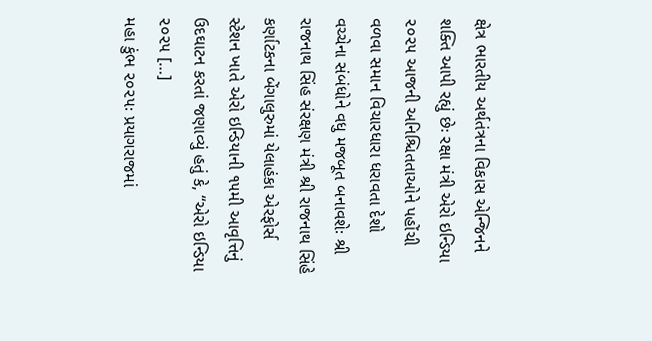ક્ષેત્ર ભારતીય અર્થતંત્રના વિકાસ એન્જિનને શક્તિ આપી રહ્યું છેઃ રક્ષા મંત્રી એરો ઇન્ડિયા ૨૦૨૫ આજની અનિશ્ચિતતાઓને પહોંચી વળવા સમાન વિચારધારા ધરાવતા દેશો વચ્ચેના સંબંધોને વધુ મજબૂત બનાવશેઃ શ્રી રાજનાથ સિંહ સંરક્ષણ મંત્રી શ્રી રાજનાથ સિંહે કર્ણાટકના બેંગાલુરુમાં યેલાહંકા એરફોર્સ સ્ટેશન ખાતે એરો ઇન્ડિયાની ૧૫મી આવૃત્તિનું ઉદઘાટન કરતાં જણાવ્યું હતું કે, “એરો ઇન્ડિયા ૨૦૨૫ […]
મહા કુંભ ૨૦૨૫ઃ પ્રયાગરાજમાં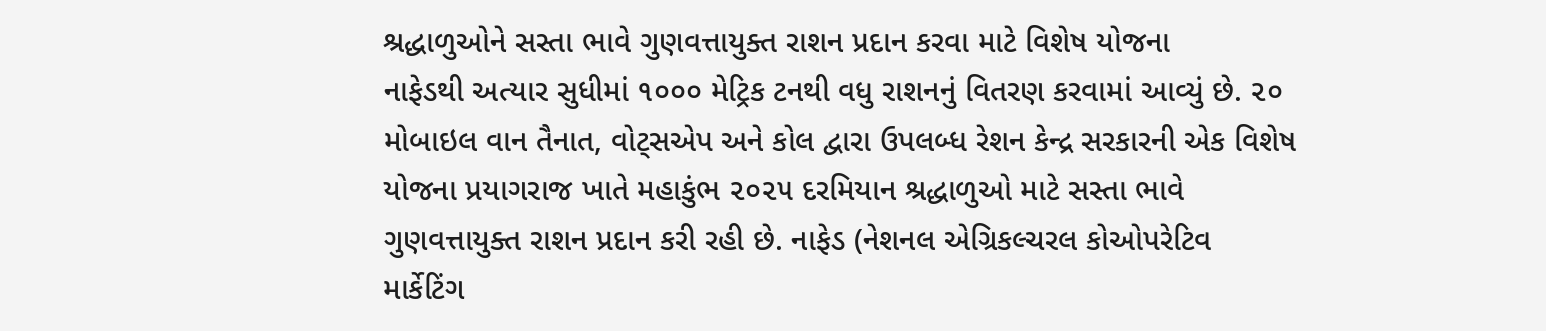શ્રદ્ધાળુઓને સસ્તા ભાવે ગુણવત્તાયુક્ત રાશન પ્રદાન કરવા માટે વિશેષ યોજના
નાફેડથી અત્યાર સુધીમાં ૧૦૦૦ મેટ્રિક ટનથી વધુ રાશનનું વિતરણ કરવામાં આવ્યું છે. ૨૦ મોબાઇલ વાન તૈનાત, વોટ્સએપ અને કોલ દ્વારા ઉપલબ્ધ રેશન કેન્દ્ર સરકારની એક વિશેષ યોજના પ્રયાગરાજ ખાતે મહાકુંભ ૨૦૨૫ દરમિયાન શ્રદ્ધાળુઓ માટે સસ્તા ભાવે ગુણવત્તાયુક્ત રાશન પ્રદાન કરી રહી છે. નાફેડ (નેશનલ એગ્રિકલ્ચરલ કોઓપરેટિવ માર્કેટિંગ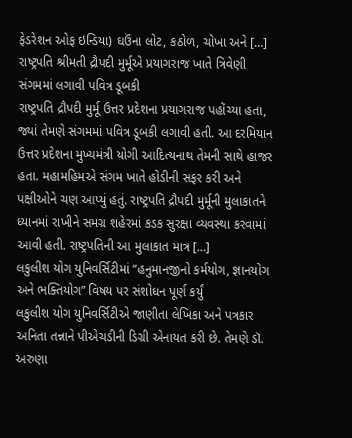ફેડરેશન ઓફ ઇન્ડિયા) ઘઉંના લોટ, કઠોળ, ચોખા અને […]
રાષ્ટ્રપતિ શ્રીમતી દ્રૌપદી મુર્મૂએ પ્રયાગરાજ ખાતે ત્રિવેણી સંગમમાં લગાવી પવિત્ર ડૂબકી
રાષ્ટ્રપતિ દ્રૌપદી મુર્મૂ ઉત્તર પ્રદેશના પ્રયાગરાજ પહોંચ્યા હતા, જ્યાં તેમણે સંગમમાં પવિત્ર ડૂબકી લગાવી હતી. આ દરમિયાન ઉત્તર પ્રદેશના મુખ્યમંત્રી યોગી આદિત્યનાથ તેમની સાથે હાજર હતા. મહામહિમએ સંગમ ખાતે હોડીની સફર કરી અને પક્ષીઓને ચણ આપ્યું હતું. રાષ્ટ્રપતિ દ્રૌપદી મુર્મૂની મુલાકાતને ધ્યાનમાં રાખીને સમગ્ર શહેરમાં કડક સુરક્ષા વ્યવસ્થા કરવામાં આવી હતી. રાષ્ટ્રપતિની આ મુલાકાત માત્ર […]
લકુલીશ યોગ યુનિવર્સિટીમાં “હનુમાનજીનો કર્મયોગ, જ્ઞાનયોગ અને ભક્તિયોગ” વિષય પર સંશોધન પૂર્ણ કર્યું
લકુલીશ યોગ યુનિવર્સિટીએ જાણીતા લેખિકા અને પત્રકાર અનિતા તન્નાને પીએચડીની ડિગ્રી એનાયત કરી છે. તેમણે ડૉ. અરુણા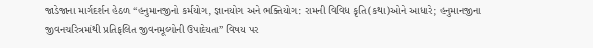જાડેજાના માર્ગદર્શન હેઠળ “હનુમાનજીનો કર્મયોગ, જ્ઞાનયોગ અને ભક્તિયોગ: રામની વિવિધ કૃતિ(કથા)ઓને આધારે; હનુમાનજીના જીવનચરિત્રમાંથી પ્રતિફલિત જીવનમૂલ્યોની ઉપાદેયતા” વિષય પર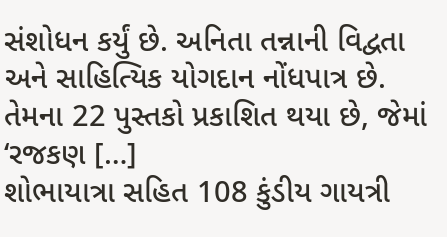સંશોધન કર્યું છે. અનિતા તન્નાની વિદ્વતા અને સાહિત્યિક યોગદાન નોંધપાત્ર છે. તેમના 22 પુસ્તકો પ્રકાશિત થયા છે, જેમાં ‘રજકણ […]
શોભાયાત્રા સહિત 108 કુંડીય ગાયત્રી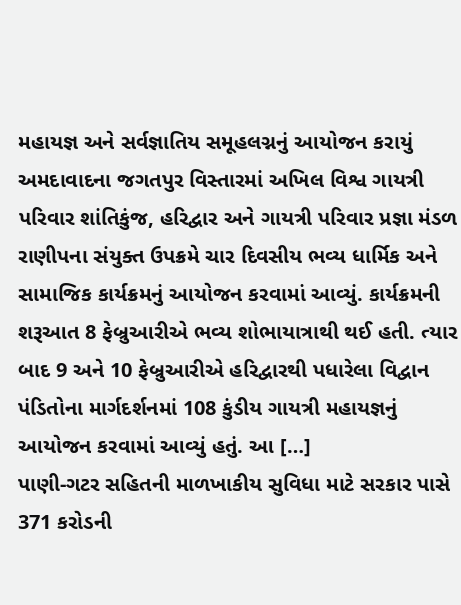મહાયજ્ઞ અને સર્વજ્ઞાતિય સમૂહલગ્નનું આયોજન કરાયું
અમદાવાદના જગતપુર વિસ્તારમાં અખિલ વિશ્વ ગાયત્રી પરિવાર શાંતિકુંજ, હરિદ્વાર અને ગાયત્રી પરિવાર પ્રજ્ઞા મંડળ રાણીપના સંયુક્ત ઉપક્રમે ચાર દિવસીય ભવ્ય ધાર્મિક અને સામાજિક કાર્યક્રમનું આયોજન કરવામાં આવ્યું. કાર્યક્રમની શરૂઆત 8 ફેબ્રુઆરીએ ભવ્ય શોભાયાત્રાથી થઈ હતી. ત્યાર બાદ 9 અને 10 ફેબ્રુઆરીએ હરિદ્વારથી પધારેલા વિદ્વાન પંડિતોના માર્ગદર્શનમાં 108 કુંડીય ગાયત્રી મહાયજ્ઞનું આયોજન કરવામાં આવ્યું હતું. આ […]
પાણી-ગટર સહિતની માળખાકીય સુવિધા માટે સરકાર પાસે 371 કરોડની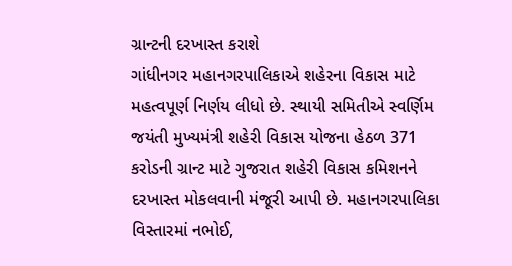ગ્રાન્ટની દરખાસ્ત કરાશે
ગાંધીનગર મહાનગરપાલિકાએ શહેરના વિકાસ માટે મહત્વપૂર્ણ નિર્ણય લીધો છે. સ્થાયી સમિતીએ સ્વર્ણિમ જયંતી મુખ્યમંત્રી શહેરી વિકાસ યોજના હેઠળ 371 કરોડની ગ્રાન્ટ માટે ગુજરાત શહેરી વિકાસ કમિશનને દરખાસ્ત મોકલવાની મંજૂરી આપી છે. મહાનગરપાલિકા વિસ્તારમાં નભોઈ,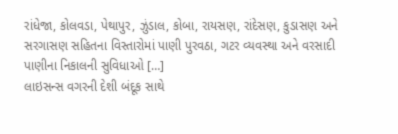રાંધેજા, કોલવડા, પેથાપુર, ઝુંડાલ, કોબા, રાયસણ, રાંદેસણ, કુડાસણ અને સરગાસણ સહિતના વિસ્તારોમાં પાણી પુરવઠા, ગટર વ્યવસ્થા અને વરસાદી પાણીના નિકાલની સુવિધાઓ […]
લાઇસન્સ વગરની દેશી બંદૂક સાથે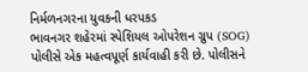નિર્મળનગરના યુવકની ધરપકડ
ભાવનગર શહેરમાં સ્પેશિયલ ઓપરેશન ગ્રુપ (SOG) પોલીસે એક મહત્વપૂર્ણ કાર્યવાહી કરી છે. પોલીસને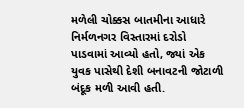મળેલી ચોક્કસ બાતમીના આધારે નિર્મળનગર વિસ્તારમાં દરોડો પાડવામાં આવ્યો હતો, જ્યાં એક યુવક પાસેથી દેશી બનાવટની જોટાળી બંદૂક મળી આવી હતી.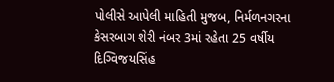પોલીસે આપેલી માહિતી મુજબ, નિર્મળનગરના કેસરબાગ શેરી નંબર 3માં રહેતા 25 વર્ષીય દિગ્વિજયસિંહ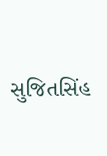સુજિતસિંહ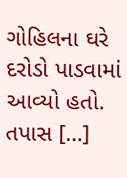ગોહિલના ઘરે દરોડો પાડવામાં આવ્યો હતો. તપાસ […]